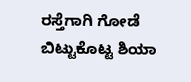ರಸ್ತೆಗಾಗಿ ಗೋಡೆ ಬಿಟ್ಟುಕೊಟ್ಟ ಶಿಯಾ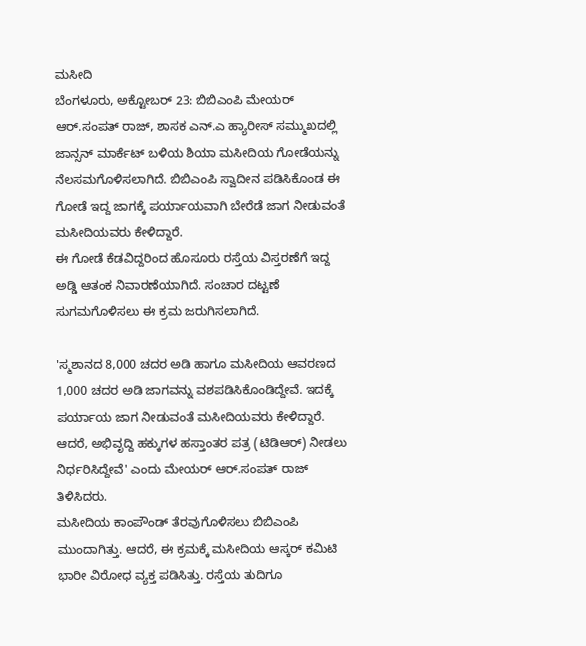ಮಸೀದಿ
ಬೆಂಗಳೂರು, ಅಕ್ಟೋಬರ್ 23: ಬಿಬಿಎಂಪಿ ಮೇಯರ್ ಆರ್.ಸಂಪತ್ ರಾಜ್, ಶಾಸಕ ಎನ್.ಎ ಹ್ಯಾರೀಸ್ ಸಮ್ಮುಖದಲ್ಲಿ ಜಾನ್ಸನ್ ಮಾರ್ಕೆಟ್ ಬಳಿಯ ಶಿಯಾ ಮಸೀದಿಯ ಗೋಡೆಯನ್ನು ನೆಲಸಮಗೊಳಿಸಲಾಗಿದೆ. ಬಿಬಿಎಂಪಿ ಸ್ವಾದೀನ ಪಡಿಸಿಕೊಂಡ ಈ ಗೋಡೆ ಇದ್ದ ಜಾಗಕ್ಕೆ ಪರ್ಯಾಯವಾಗಿ ಬೇರೆಡೆ ಜಾಗ ನೀಡುವಂತೆ ಮಸೀದಿಯವರು ಕೇಳಿದ್ದಾರೆ.
ಈ ಗೋಡೆ ಕೆಡವಿದ್ದರಿಂದ ಹೊಸೂರು ರಸ್ತೆಯ ವಿಸ್ತರಣೆಗೆ ಇದ್ದ ಅಡ್ಡಿ ಆತಂಕ ನಿವಾರಣೆಯಾಗಿದೆ. ಸಂಚಾರ ದಟ್ಟಣೆ ಸುಗಮಗೊಳಿಸಲು ಈ ಕ್ರಮ ಜರುಗಿಸಲಾಗಿದೆ.

'ಸ್ಮಶಾನದ 8,000 ಚದರ ಅಡಿ ಹಾಗೂ ಮಸೀದಿಯ ಆವರಣದ 1,000 ಚದರ ಅಡಿ ಜಾಗವನ್ನು ವಶಪಡಿಸಿಕೊಂಡಿದ್ದೇವೆ. ಇದಕ್ಕೆ ಪರ್ಯಾಯ ಜಾಗ ನೀಡುವಂತೆ ಮಸೀದಿಯವರು ಕೇಳಿದ್ದಾರೆ. ಆದರೆ, ಅಭಿವೃದ್ದಿ ಹಕ್ಕುಗಳ ಹಸ್ತಾಂತರ ಪತ್ರ (ಟಿಡಿಆರ್) ನೀಡಲು ನಿರ್ಧರಿಸಿದ್ದೇವೆ' ಎಂದು ಮೇಯರ್ ಆರ್.ಸಂಪತ್ ರಾಜ್ ತಿಳಿಸಿದರು.
ಮಸೀದಿಯ ಕಾಂಪೌಂಡ್ ತೆರವುಗೊಳಿಸಲು ಬಿಬಿಎಂಪಿ ಮುಂದಾಗಿತ್ತು. ಆದರೆ, ಈ ಕ್ರಮಕ್ಕೆ ಮಸೀದಿಯ ಆಸ್ಕರ್ ಕಮಿಟಿ ಭಾರೀ ವಿರೋಧ ವ್ಯಕ್ತ ಪಡಿಸಿತ್ತು. ರಸ್ತೆಯ ತುದಿಗೂ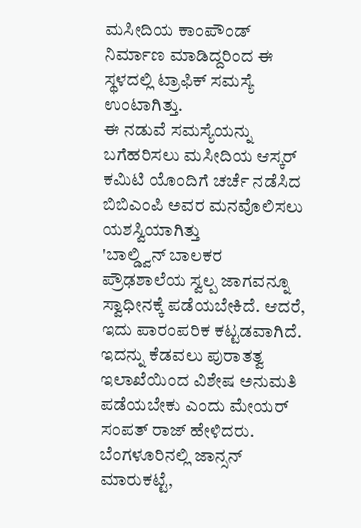ಮಸೀದಿಯ ಕಾಂಪೌಂಡ್ ನಿರ್ಮಾಣ ಮಾಡಿದ್ದರಿಂದ ಈ ಸ್ಥಳದಲ್ಲಿ ಟ್ರಾಫಿಕ್ ಸಮಸ್ಯೆ ಉಂಟಾಗಿತ್ತು.
ಈ ನಡುವೆ ಸಮಸ್ಯೆಯನ್ನು ಬಗೆಹರಿಸಲು ಮಸೀದಿಯ ಆಸ್ಕರ್ ಕಮಿಟಿ ಯೊಂದಿಗೆ ಚರ್ಚೆ ನಡೆಸಿದ ಬಿಬಿಎಂಪಿ ಅವರ ಮನವೊಲಿಸಲು ಯಶಸ್ವಿಯಾಗಿತ್ತು
'ಬಾಲ್ಡ್ವಿನ್ ಬಾಲಕರ ಪ್ರೌಢಶಾಲೆಯ ಸ್ವಲ್ಪ ಜಾಗವನ್ನೂ ಸ್ವಾಧೀನಕ್ಕೆ ಪಡೆಯಬೇಕಿದೆ. ಆದರೆ, ಇದು ಪಾರಂಪರಿಕ ಕಟ್ಟಡವಾಗಿದೆ. ಇದನ್ನು ಕೆಡವಲು ಪುರಾತತ್ವ ಇಲಾಖೆಯಿಂದ ವಿಶೇಷ ಅನುಮತಿ ಪಡೆಯಬೇಕು ಎಂದು ಮೇಯರ್ ಸಂಪತ್ ರಾಜ್ ಹೇಳಿದರು.
ಬೆಂಗಳೂರಿನಲ್ಲಿ ಜಾನ್ಸನ್ ಮಾರುಕಟ್ಟೆ,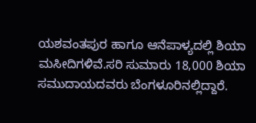ಯಶವಂತಪುರ ಹಾಗೂ ಆನೆಪಾಳ್ಯದಲ್ಲಿ ಶಿಯಾ ಮಸೀದಿಗಳಿವೆ.ಸರಿ ಸುಮಾರು 18,000 ಶಿಯಾ ಸಮುದಾಯದವರು ಬೆಂಗಳೂರಿನಲ್ಲಿದ್ದಾರೆ.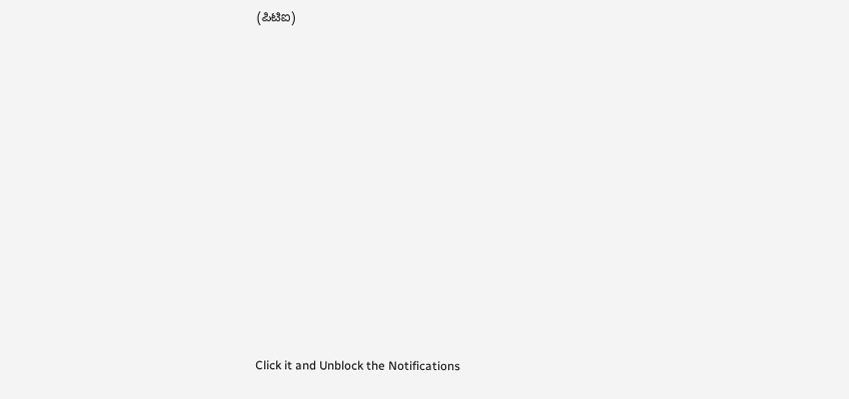(ಪಿಟಿಐ)












Click it and Unblock the Notifications